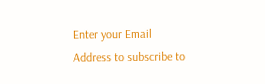Enter your Email Address to subscribe to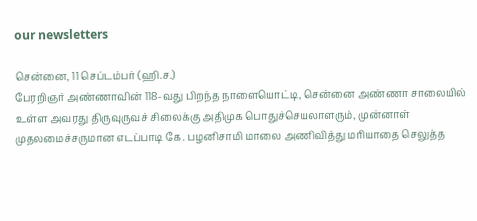our newsletters

சென்னை, 11 செப்டம்பர் (ஹி.ச.)
பேரறிஞர் அண்ணாவின் 118-வது பிறந்த நாளையொட்டி, சென்னை அண்ணா சாலையில் உள்ள அவரது திருவுருவச் சிலைக்கு அதிமுக பொதுச்செயலாளரும், முன்னாள் முதலமைச்சருமான எடப்பாடி கே. பழனிசாமி மாலை அணிவித்து மரியாதை செலுத்த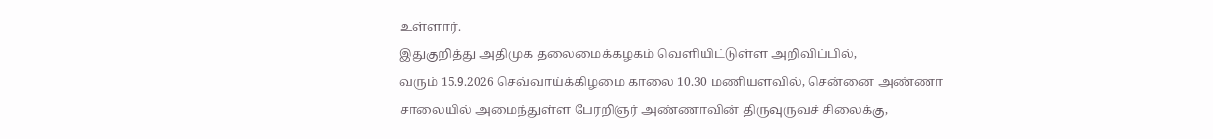உள்ளார்.
இதுகுறித்து அதிமுக தலைமைக்கழகம் வெளியிட்டுள்ள அறிவிப்பில்,
வரும் 15.9.2026 செவ்வாய்க்கிழமை காலை 10.30 மணியளவில், சென்னை அண்ணா சாலையில் அமைந்துள்ள பேரறிஞர் அண்ணாவின் திருவுருவச் சிலைக்கு,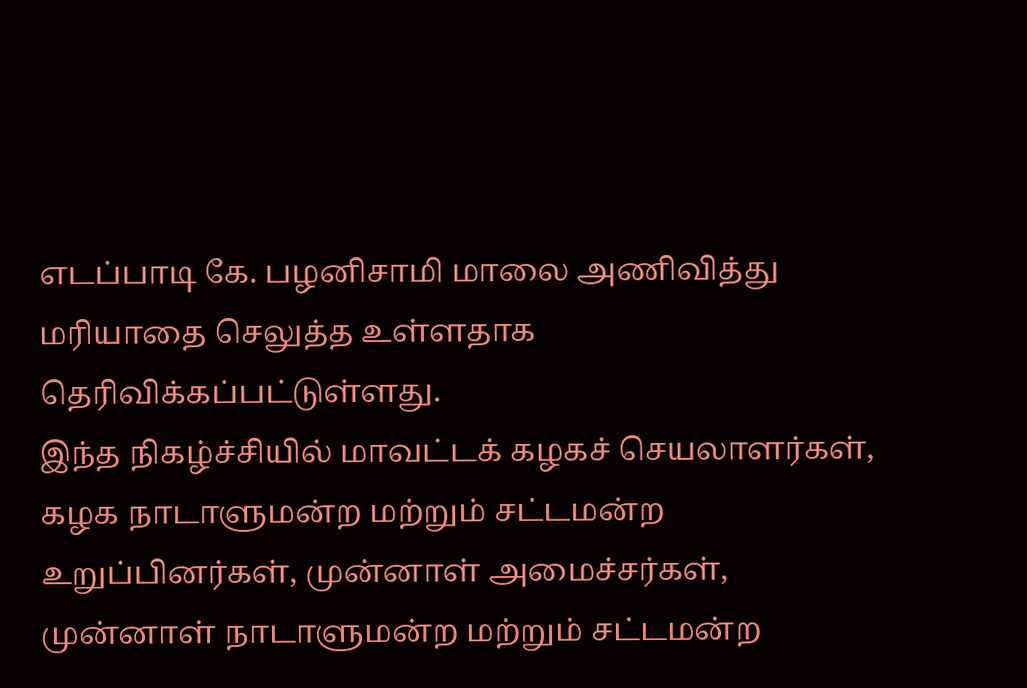எடப்பாடி கே. பழனிசாமி மாலை அணிவித்து மரியாதை செலுத்த உள்ளதாக தெரிவிக்கப்பட்டுள்ளது.
இந்த நிகழ்ச்சியில் மாவட்டக் கழகச் செயலாளர்கள், கழக நாடாளுமன்ற மற்றும் சட்டமன்ற உறுப்பினர்கள், முன்னாள் அமைச்சர்கள், முன்னாள் நாடாளுமன்ற மற்றும் சட்டமன்ற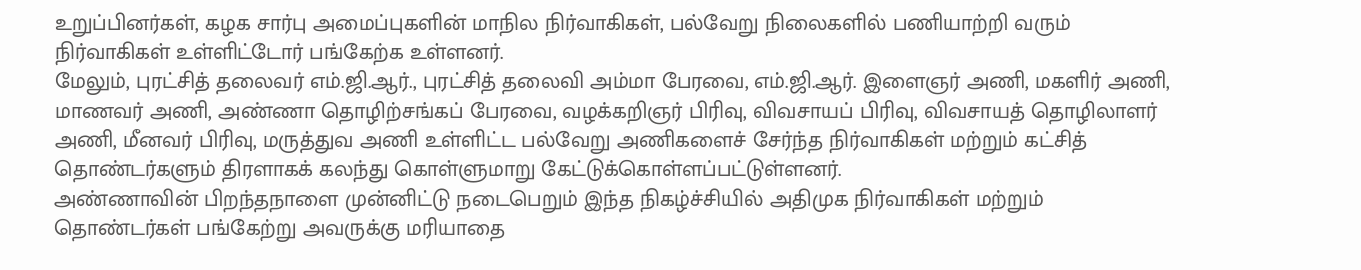உறுப்பினர்கள், கழக சார்பு அமைப்புகளின் மாநில நிர்வாகிகள், பல்வேறு நிலைகளில் பணியாற்றி வரும் நிர்வாகிகள் உள்ளிட்டோர் பங்கேற்க உள்ளனர்.
மேலும், புரட்சித் தலைவர் எம்.ஜி.ஆர்., புரட்சித் தலைவி அம்மா பேரவை, எம்.ஜி.ஆர். இளைஞர் அணி, மகளிர் அணி, மாணவர் அணி, அண்ணா தொழிற்சங்கப் பேரவை, வழக்கறிஞர் பிரிவு, விவசாயப் பிரிவு, விவசாயத் தொழிலாளர் அணி, மீனவர் பிரிவு, மருத்துவ அணி உள்ளிட்ட பல்வேறு அணிகளைச் சேர்ந்த நிர்வாகிகள் மற்றும் கட்சித் தொண்டர்களும் திரளாகக் கலந்து கொள்ளுமாறு கேட்டுக்கொள்ளப்பட்டுள்ளனர்.
அண்ணாவின் பிறந்தநாளை முன்னிட்டு நடைபெறும் இந்த நிகழ்ச்சியில் அதிமுக நிர்வாகிகள் மற்றும் தொண்டர்கள் பங்கேற்று அவருக்கு மரியாதை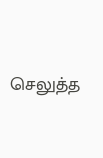செலுத்த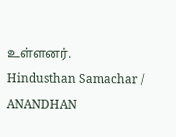உள்ளனர்.
Hindusthan Samachar / ANANDHAN